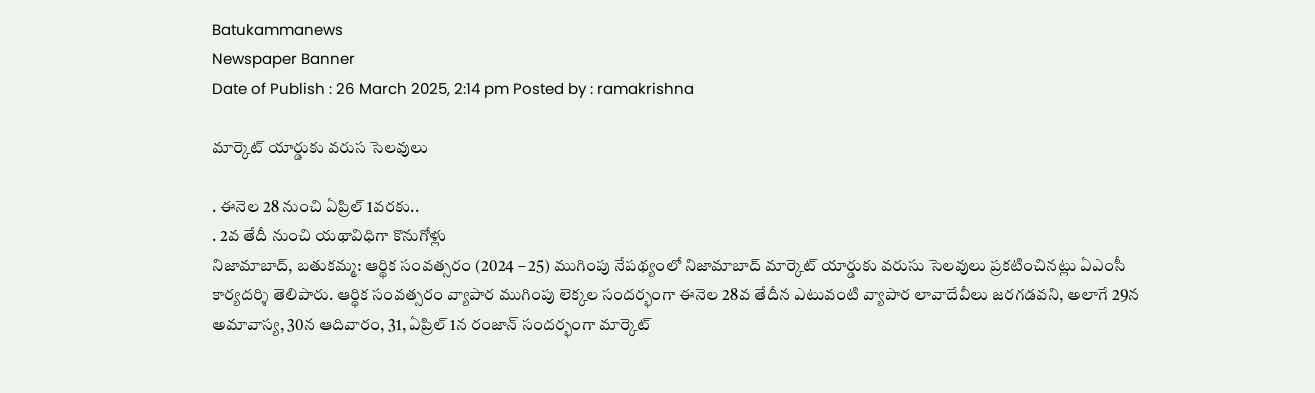Batukammanews
Newspaper Banner
Date of Publish : 26 March 2025, 2:14 pm Posted by : ramakrishna

మార్కెట్ యార్డుకు వరుస సెలవులు

. ఈనెల 28 నుంచి ఏప్రిల్ 1వరకు..
. 2వ తేదీ నుంచి యథావిధిగా కొనుగోళ్లు
నిజామాబాద్, బతుకమ్మ: ఆర్థిక సంవత్సరం (2024 – 25) ముగింపు నేపథ్యంలో నిజామాబాద్ మార్కెట్ యార్డుకు వరుసు సెలవులు ప్రకటించినట్లు ఏఎంసీ కార్యదర్శి తెలిపారు. ఆర్థిక సంవత్సరం వ్యాపార ముగింపు లెక్కల సందర్భంగా ఈనెల 28వ తేదీన ఎటువంటి వ్యాపార లావాదేవీలు జరగడవని, అలాగే 29న అమావాస్య, 30న ఆదివారం, 31, ఏప్రిల్ 1న రంజాన్ సందర్భంగా మార్కెట్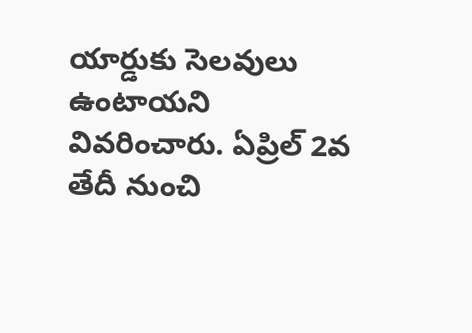యార్డుకు సెలవులు ఉంటాయని వివరించారు. ఏప్రిల్ 2వ తేదీ నుంచి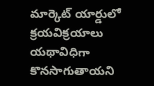మార్కెట్ యార్డులో క్రయవిక్రయాలు యథావిధిగా కొనసాగుతాయని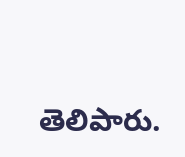తెలిపారు.